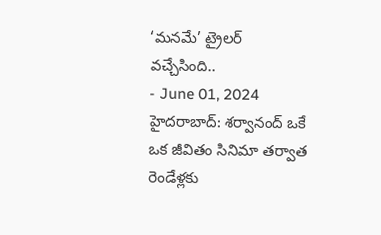‘మనమే’ ట్రైలర్ వచ్చేసింది..
- June 01, 2024
హైదరాబాద్: శర్వానంద్ ఒకే ఒక జీవితం సినిమా తర్వాత రెండేళ్లకు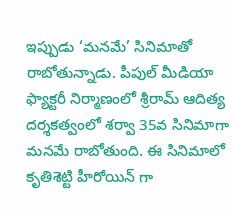ఇప్పుడు ‘మనమే’ సినిమాతో రాబోతున్నాడు. పీపుల్ మీడియా ఫ్యాక్టరీ నిర్మాణంలో శ్రీరామ్ ఆదిత్య దర్శకత్వంలో శర్వా 35వ సినిమాగా మనమే రాబోతుంది. ఈ సినిమాలో కృతిశెట్టి హీరోయిన్ గా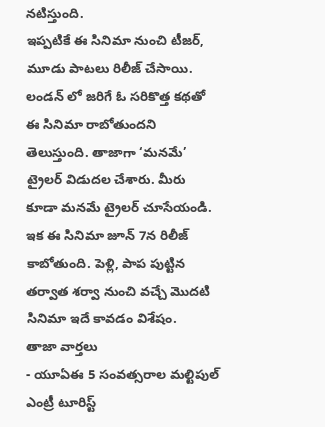నటిస్తుంది.
ఇప్పటికే ఈ సినిమా నుంచి టీజర్, మూడు పాటలు రిలీజ్ చేసాయి. లండన్ లో జరిగే ఓ సరికొత్త కథతో ఈ సినిమా రాబోతుందని తెలుస్తుంది. తాజాగా ‘మనమే’ ట్రైలర్ విడుదల చేశారు. మీరు కూడా మనమే ట్రైలర్ చూసేయండి.
ఇక ఈ సినిమా జూన్ 7న రిలీజ్ కాబోతుంది. పెళ్లి, పాప పుట్టిన తర్వాత శర్వా నుంచి వచ్చే మొదటి సినిమా ఇదే కావడం విశేషం.
తాజా వార్తలు
- యూఏఈ 5 సంవత్సరాల మల్టిపుల్ ఎంట్రీ టూరిస్ట్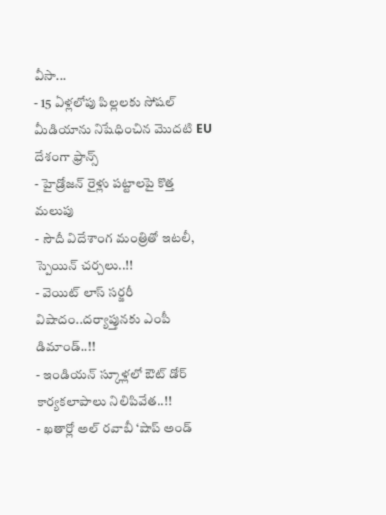వీసా...
- 15 ఏళ్లలోపు పిల్లలకు సోషల్ మీడియాను నిషేధించిన మొదటి EU దేశంగా ఫ్రాన్స్
- హైడ్రోజన్ రైళ్లు పట్టాలపై కొత్త మలుపు
- సౌదీ విదేశాంగ మంత్రితో ఇటలీ, స్పెయిన్ చర్చలు..!!
- వెయిట్ లాస్ సర్జరీ విషాదం..దర్యాప్తునకు ఎంపీ డిమాండ్..!!
- ఇండియన్ స్కూళ్లలో ఔట్ డోర్ కార్యకలాపాలు నిలిపివేత..!!
- ఖతార్లో అల్ రవాబీ ‘షాప్ అండ్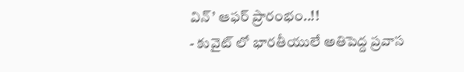విన్’ ఆఫర్ ప్రారంభం..!!
- కువైట్ లో భారతీయులే అతిపెద్ద ప్రవాస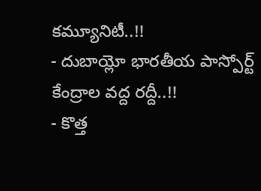కమ్యూనిటీ..!!
- దుబాయ్లో భారతీయ పాస్పోర్ట్ కేంద్రాల వద్ద రద్దీ..!!
- కొత్త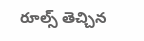రూల్స్ తెచ్చిన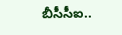బీసీసీఐ..